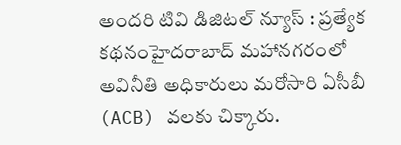అందరి టివి డిజిటల్ న్యూస్ : ప్రత్యేక కథనంహైదరాబాద్ మహానగరంలో అవినీతి అధికారులు మరోసారి ఏసీబీ (ACB) వలకు చిక్కారు.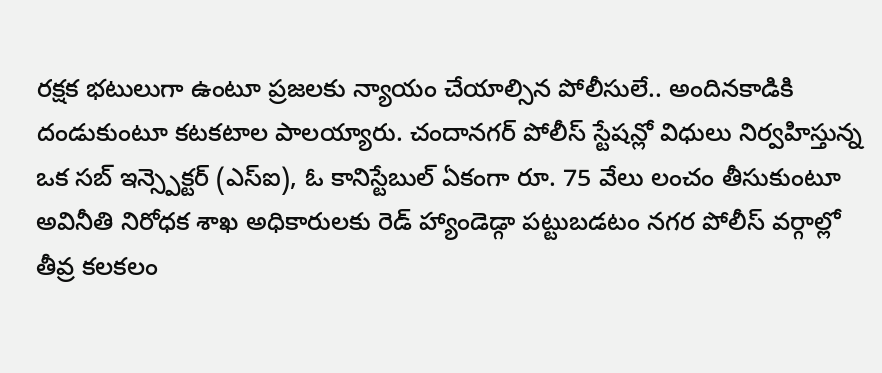రక్షక భటులుగా ఉంటూ ప్రజలకు న్యాయం చేయాల్సిన పోలీసులే.. అందినకాడికి దండుకుంటూ కటకటాల పాలయ్యారు. చందానగర్ పోలీస్ స్టేషన్లో విధులు నిర్వహిస్తున్న ఒక సబ్ ఇన్స్పెక్టర్ (ఎస్ఐ), ఓ కానిస్టేబుల్ ఏకంగా రూ. 75 వేలు లంచం తీసుకుంటూ అవినీతి నిరోధక శాఖ అధికారులకు రెడ్ హ్యాండెడ్గా పట్టుబడటం నగర పోలీస్ వర్గాల్లో తీవ్ర కలకలం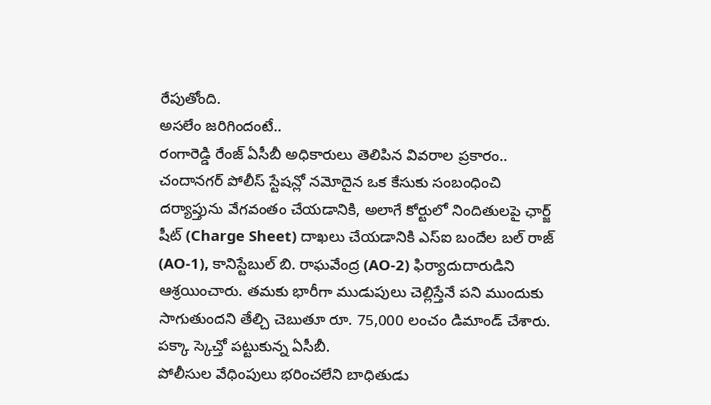రేపుతోంది.
అసలేం జరిగిందంటే..
రంగారెడ్డి రేంజ్ ఏసీబీ అధికారులు తెలిపిన వివరాల ప్రకారం.. చందానగర్ పోలీస్ స్టేషన్లో నమోదైన ఒక కేసుకు సంబంధించి దర్యాప్తును వేగవంతం చేయడానికి, అలాగే కోర్టులో నిందితులపై ఛార్జ్ షీట్ (Charge Sheet) దాఖలు చేయడానికి ఎస్ఐ బందేల బల్ రాజ్ (AO-1), కానిస్టేబుల్ బి. రాఘవేంద్ర (AO-2) ఫిర్యాదుదారుడిని ఆశ్రయించారు. తమకు భారీగా ముడుపులు చెల్లిస్తేనే పని ముందుకు సాగుతుందని తేల్చి చెబుతూ రూ. 75,000 లంచం డిమాండ్ చేశారు.
పక్కా స్కెచ్తో పట్టుకున్న ఏసీబీ.
పోలీసుల వేధింపులు భరించలేని బాధితుడు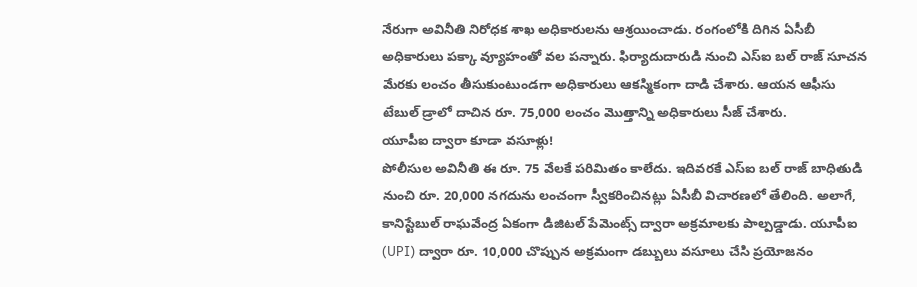నేరుగా అవినీతి నిరోధక శాఖ అధికారులను ఆశ్రయించాడు. రంగంలోకి దిగిన ఏసీబీ అధికారులు పక్కా వ్యూహంతో వల పన్నారు. ఫిర్యాదుదారుడి నుంచి ఎస్ఐ బల్ రాజ్ సూచన మేరకు లంచం తీసుకుంటుండగా అధికారులు ఆకస్మికంగా దాడి చేశారు. ఆయన ఆఫీసు టేబుల్ డ్రాలో దాచిన రూ. 75,000 లంచం మొత్తాన్ని అధికారులు సీజ్ చేశారు.
యూపీఐ ద్వారా కూడా వసూళ్లు!
పోలీసుల అవినీతి ఈ రూ. 75 వేలకే పరిమితం కాలేదు. ఇదివరకే ఎస్ఐ బల్ రాజ్ బాధితుడి నుంచి రూ. 20,000 నగదును లంచంగా స్వీకరించినట్లు ఏసీబీ విచారణలో తేలింది. అలాగే, కానిస్టేబుల్ రాఘవేంద్ర ఏకంగా డిజిటల్ పేమెంట్స్ ద్వారా అక్రమాలకు పాల్పడ్డాడు. యూపీఐ (UPI) ద్వారా రూ. 10,000 చొప్పున అక్రమంగా డబ్బులు వసూలు చేసి ప్రయోజనం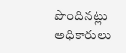పొందినట్లు అధికారులు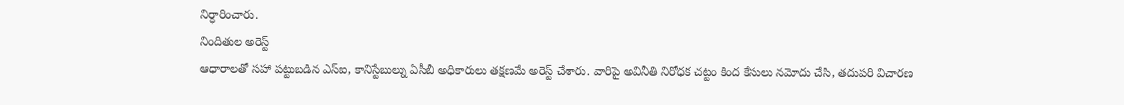నిర్ధారించారు.
నిందితుల అరెస్ట్
ఆధారాలతో సహా పట్టుబడిన ఎస్ఐ, కానిస్టేబుల్ను ఏసీబీ అధికారులు తక్షణమే అరెస్ట్ చేశారు. వారిపై అవినీతి నిరోధక చట్టం కింద కేసులు నమోదు చేసి, తదుపరి విచారణ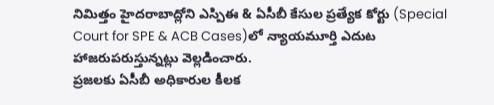నిమిత్తం హైదరాబాద్లోని ఎస్పిఈ & ఏసీబీ కేసుల ప్రత్యేక కోర్టు (Special Court for SPE & ACB Cases)లో న్యాయమూర్తి ఎదుట హాజరుపరుస్తున్నట్లు వెల్లడించారు.
ప్రజలకు ఏసీబీ అధికారుల కీలక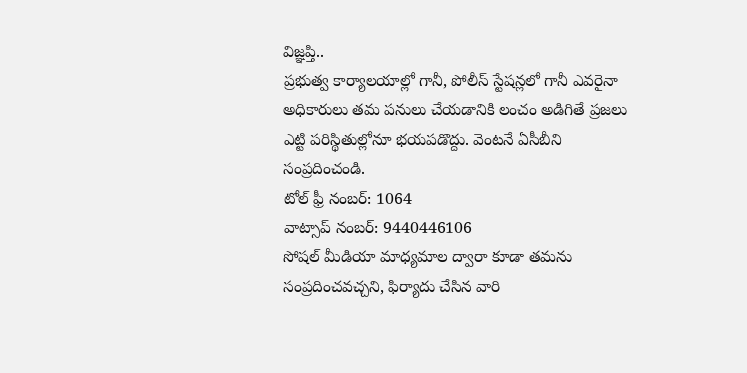విజ్ఞప్తి..
ప్రభుత్వ కార్యాలయాల్లో గానీ, పోలీస్ స్టేషన్లలో గానీ ఎవరైనా అధికారులు తమ పనులు చేయడానికి లంచం అడిగితే ప్రజలు ఎట్టి పరిస్థితుల్లోనూ భయపడొద్దు. వెంటనే ఏసీబీని సంప్రదించండి.
టోల్ ఫ్రీ నంబర్: 1064
వాట్సాప్ నంబర్: 9440446106
సోషల్ మీడియా మాధ్యమాల ద్వారా కూడా తమను సంప్రదించవచ్చని, ఫిర్యాదు చేసిన వారి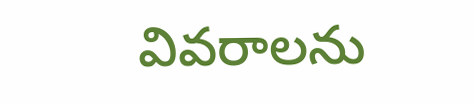వివరాలను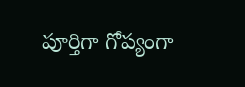పూర్తిగా గోప్యంగా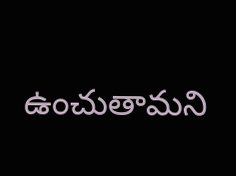ఉంచుతామని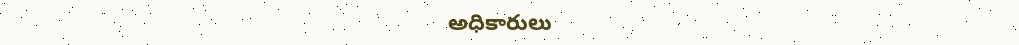అధికారులు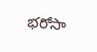భరోసా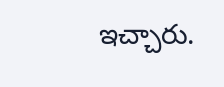ఇచ్చారు.